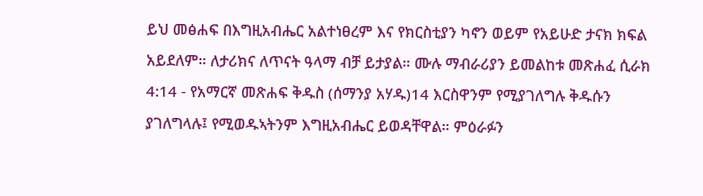ይህ መፅሐፍ በእግዚአብሔር አልተነፀረም እና የክርስቲያን ካኖን ወይም የአይሁድ ታናክ ክፍል አይደለም። ለታሪክና ለጥናት ዓላማ ብቻ ይታያል። ሙሉ ማብራሪያን ይመልከቱ መጽሐፈ ሲራክ 4:14 - የአማርኛ መጽሐፍ ቅዱስ (ሰማንያ አሃዱ)14 እርስዋንም የሚያገለግሉ ቅዱሱን ያገለግላሉ፤ የሚወዱኣትንም እግዚአብሔር ይወዳቸዋል። ምዕራፉን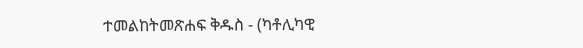ተመልከትመጽሐፍ ቅዱስ - (ካቶሊካዊ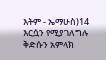እትም - ኤማሁስ)14 እርሷን የሚያገለግሉ ቅድሱን አምላክ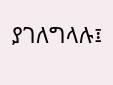ያገለግላሉ፤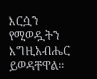እርሷን የሚወዷትን እግዚአብሔር ይወዳቸዋል።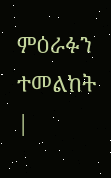ምዕራፉን ተመልከት |